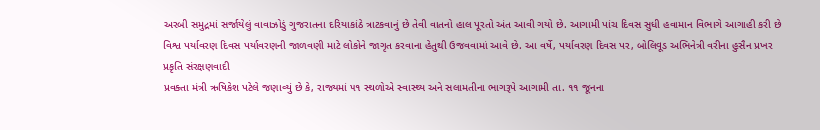અરબી સમુદ્રમાં સર્જાયેલું વાવાઝોડું ગુજરાતના દરિયાકાંઠે ત્રાટકવાનું છે તેવી વાતનો હાલ પૂરતો અંત આવી ગયો છે. આગામી પાંચ દિવસ સુધી હવામાન વિભાગે આગાહી કરી છે
વિશ્વ પર્યાવરણ દિવસ પર્યાવરણની જાળવણી માટે લોકોને જાગૃત કરવાના હેતુથી ઉજવવામાં આવે છે. આ વર્ષે, પર્યાવરણ દિવસ પર, બોલિવૂડ અભિનેત્રી વરીના હુસૈન પ્રખર પ્રકૃતિ સંરક્ષણવાદી
પ્રવક્તા મંત્રી ઋષિકેશ પટેલે જણાવ્યું છે કે, રાજ્યમાં ૫૧ સ્થળોએ સ્વાસ્થ્ય અને સલામતીના ભાગરૂપે આગામી તા. ૧૧ જૂનના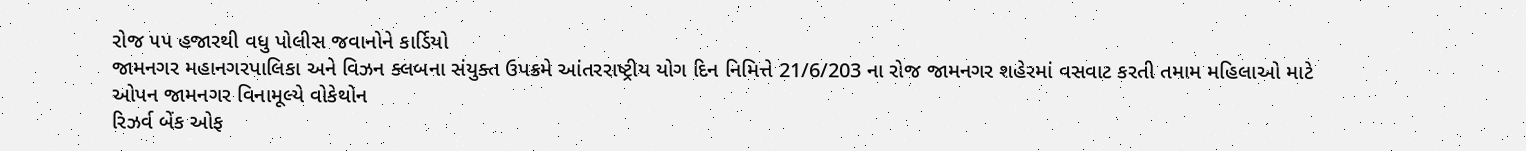રોજ ૫૫ હજારથી વધુ પોલીસ જવાનોને કાર્ડિયો
જામનગર મહાનગરપાલિકા અને વિઝન ક્લબના સંયુક્ત ઉપક્રમે આંતરરાષ્ટ્રીય યોગ દિન નિમિત્તે 21/6/203 ના રોજ જામનગર શહેરમાં વસવાટ કરતી તમામ મહિલાઓ માટે ઓપન જામનગર વિનામૂલ્યે વોકેથોન
રિઝર્વ બેંક ઓફ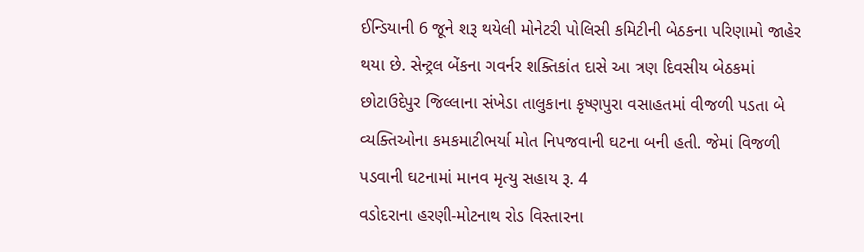ઈન્ડિયાની 6 જૂને શરૂ થયેલી મોનેટરી પોલિસી કમિટીની બેઠકના પરિણામો જાહેર થયા છે. સેન્ટ્રલ બેંકના ગવર્નર શક્તિકાંત દાસે આ ત્રણ દિવસીય બેઠકમાં
છોટાઉદેપુર જિલ્લાના સંખેડા તાલુકાના કૃષ્ણપુરા વસાહતમાં વીજળી પડતા બે વ્યક્તિઓના કમકમાટીભર્યા મોત નિપજવાની ઘટના બની હતી. જેમાં વિજળી પડવાની ઘટનામાં માનવ મૃત્યુ સહાય રૂ. 4
વડોદરાના હરણી-મોટનાથ રોડ વિસ્તારના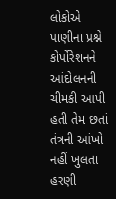લોકોએ પાણીના પ્રશ્ને કોર્પોરેશનને આંદોલનની ચીમકી આપી હતી તેમ છતાં તંત્રની આંખો નહીં ખુલતા હરણી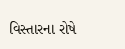વિસ્તારના રોષે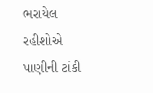ભરાયેલ રહીશોએ પાણીની ટાંકી